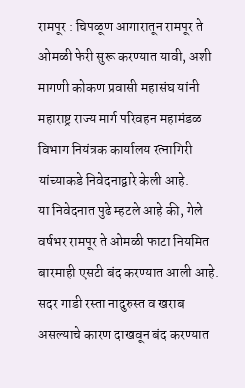रामपूर : चिपळूण आगारातून रामपूर ते ओमळी फेरी सुरू करण्यात यावी, अशी मागणी कोकण प्रवासी महासंघ यांनी महाराष्ट्र राज्य मार्ग परिवहन महामंडळ विभाग नियंत्रक कार्यालय रत्नागिरी यांच्याकडे निवेदनाद्वारे केली आहे.
या निवेदनात पुढे म्हटले आहे की, गेले वर्षभर रामपूर ते ओमळी फाटा नियमित बारमाही एसटी बंद करण्यात आली आहे. सदर गाडी रस्ता नादुरुस्त व खराब असल्याचे कारण दाखवून बंद करण्यात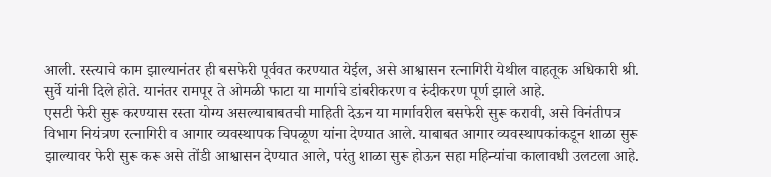आली. रस्त्याचे काम झाल्यानंतर ही बसफेरी पूर्ववत करण्यात येईल, असे आश्वासन रत्नागिरी येथील वाहतूक अधिकारी श्री. सुर्वे यांनी दिले होते. यानंतर रामपूर ते ओमळी फाटा या मार्गाचे डांबरीकरण व रुंदीकरण पूर्ण झाले आहे.
एसटी फेरी सुरू करण्यास रस्ता योग्य असल्याबाबतची माहिती देऊन या मार्गावरील बसफेरी सुरू करावी, असे विनंतीपत्र विभाग नियंत्रण रत्नागिरी व आगार व्यवस्थापक चिपळूण यांना देण्यात आले. याबाबत आगार व्यवस्थापकांकडून शाळा सुरू झाल्यावर फेरी सुरू करू असे तोंडी आश्वासन देण्यात आले, परंतु शाळा सुरू होऊन सहा महिन्यांचा कालावधी उलटला आहे.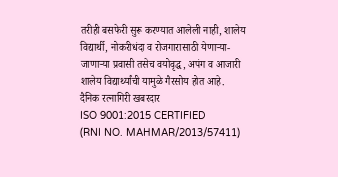तरीही बसफेरी सुरू करण्यात आलेली नाही, शालेय विद्यार्थी, नोकरीधंदा व रोजगारासाठी येणाऱ्या-जाणाऱ्या प्रवासी तसेच वयोवृद्ध, अपंग व आजारी शालेय विद्यार्थ्यांची यामुळे गैरसोय होत आहे.
दैनिक रत्नागिरी खबरदार
ISO 9001:2015 CERTIFIED
(RNI NO. MAHMAR/2013/57411)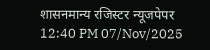शासनमान्य रजिस्टर न्यूजपेपर
12:40 PM 07/Nov/2025